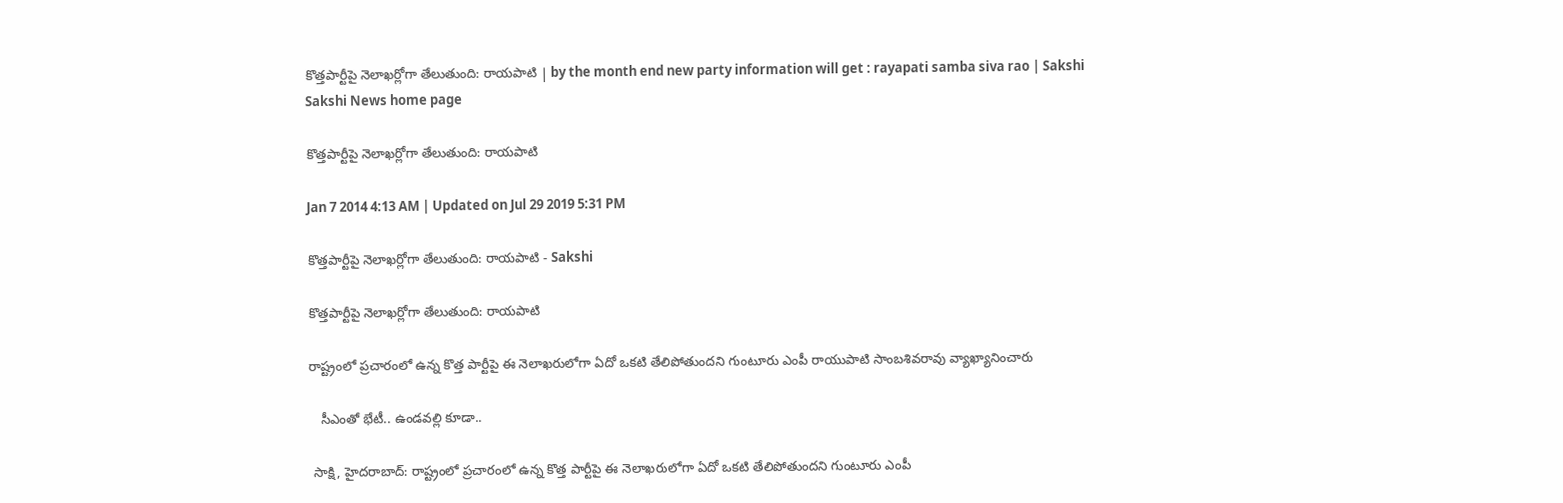కొత్తపార్టీపై నెలాఖర్లోగా తేలుతుంది: రాయపాటి | by the month end new party information will get : rayapati samba siva rao | Sakshi
Sakshi News home page

కొత్తపార్టీపై నెలాఖర్లోగా తేలుతుంది: రాయపాటి

Jan 7 2014 4:13 AM | Updated on Jul 29 2019 5:31 PM

కొత్తపార్టీపై నెలాఖర్లోగా తేలుతుంది: రాయపాటి - Sakshi

కొత్తపార్టీపై నెలాఖర్లోగా తేలుతుంది: రాయపాటి

రాష్ట్రంలో ప్రచారంలో ఉన్న కొత్త పార్టీపై ఈ నెలాఖరులోగా ఏదో ఒకటి తేలిపోతుందని గుంటూరు ఎంపీ రాయుపాటి సాంబశివరావు వ్యాఖ్యానించారు

   సీఎంతో భేటీ.. ఉండవల్లి కూడా..

 సాక్షి, హైదరాబాద్: రాష్ట్రంలో ప్రచారంలో ఉన్న కొత్త పార్టీపై ఈ నెలాఖరులోగా ఏదో ఒకటి తేలిపోతుందని గుంటూరు ఎంపీ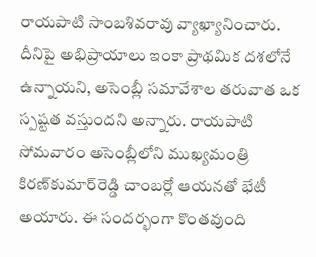రాయపాటి సాంబశివరావు వ్యాఖ్యానించారు. దీనిపై అభిప్రాయాలు ఇంకా ప్రాథమిక దశలోనే ఉన్నాయని, అసెంబ్లీ సమావేశాల తరువాత ఒక స్పష్టత వస్తుందని అన్నారు. రాయపాటి సోమవారం అసెంబ్లీలోని ముఖ్యమంత్రి కిరణ్‌కుమార్‌రెడ్డి చాంబర్లో ఆయనతో భేటీ అయారు. ఈ సందర్భంగా కొంతవుంది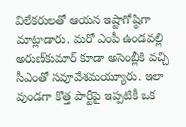విలేకరులతో ఆయన ఇష్టాగోష్ఠిగా మాట్లాడారు. మరో ఎంపీ ఉండవల్లి అరుణ్‌కుమార్ కూడా అసెంబ్లీకి వచ్చి సీఎంతో సవూవేశమయ్యూరు. ఇలా వుండగా కొత్త పార్టీపై ఇప్పటికీ ఒక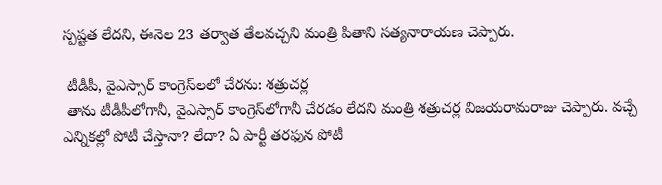స్పష్టత లేదని, ఈనెల 23 తర్వాత తేలవచ్చని మంత్రి పితాని సత్యనారాయణ చెప్పారు.

 టీడీపీ, వైఎస్సార్ కాంగ్రెస్‌లలో చేరను: శత్రుచర్ల
 తాను టీడీపీలోగానీ, వైఎస్సార్ కాంగ్రెస్‌లోగానీ చేరడం లేదని మంత్రి శత్రుచర్ల విజయరామరాజు చెప్పారు. వచ్చే ఎన్నికల్లో పోటీ చేస్తానా? లేదా? ఏ పార్టీ తరఫున పోటీ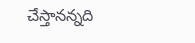చేస్తానన్నది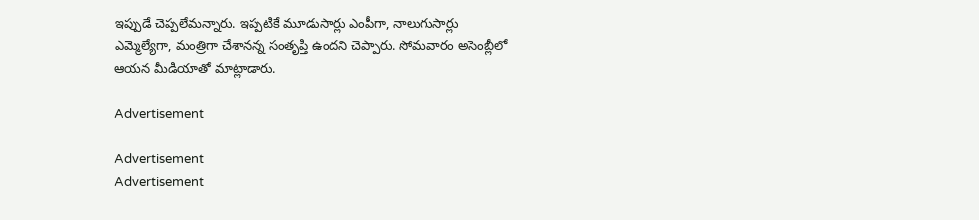ఇప్పుడే చెప్పలేమన్నారు. ఇప్పటికే మూడుసార్లు ఎంపీగా, నాలుగుసార్లు ఎమ్మెల్యేగా, మంత్రిగా చేశానన్న సంతృప్తి ఉందని చెప్పారు. సోమవారం అసెంబ్లీలో ఆయన మీడియాతో మాట్లాడారు.

Advertisement

Advertisement
Advertisement